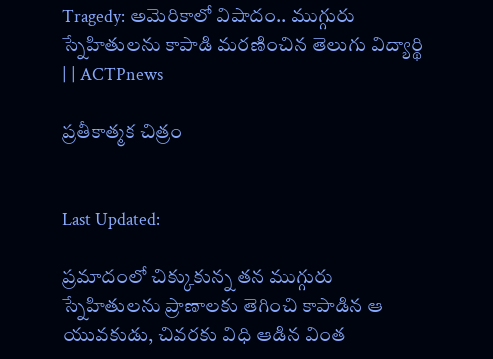Tragedy: అమెరికాలో విషాదం.. ముగ్గురు స్నేహితులను కాపాడి మరణించిన తెలుగు విద్యార్థి | | ACTPnews

ప్రతీకాత్మక చిత్రం


Last Updated:

ప్రమాదంలో చిక్కుకున్న తన ముగ్గురు స్నేహితులను ప్రాణాలకు తెగించి కాపాడిన ఆ యువకుడు, చివరకు విధి ఆడిన వింత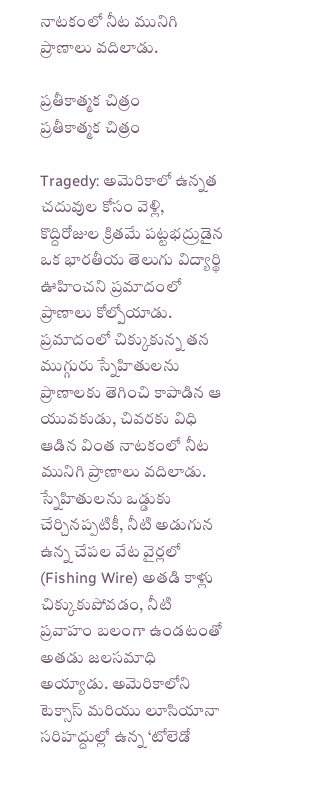నాటకంలో నీట మునిగి ప్రాణాలు వదిలాడు.

ప్రతీకాత్మక చిత్రం
ప్రతీకాత్మక చిత్రం

Tragedy: అమెరికాలో ఉన్నత చదువుల కోసం వెళ్లి, కొద్దిరోజుల క్రితమే పట్టభద్రుడైన ఒక భారతీయ తెలుగు విద్యార్థి ఊహించని ప్రమాదంలో ప్రాణాలు కోల్పోయాడు. ప్రమాదంలో చిక్కుకున్న తన ముగ్గురు స్నేహితులను ప్రాణాలకు తెగించి కాపాడిన ఆ యువకుడు, చివరకు విధి ఆడిన వింత నాటకంలో నీట మునిగి ప్రాణాలు వదిలాడు. స్నేహితులను ఒడ్డుకు చేర్చినప్పటికీ, నీటి అడుగున ఉన్న చేపల వేట వైర్లలో (Fishing Wire) అతడి కాళ్లు చిక్కుకుపోవడం, నీటి ప్రవాహం బలంగా ఉండటంతో అతడు జలసమాధి అయ్యాడు. అమెరికాలోని టెక్సాస్ మరియు లూసియానా సరిహద్దుల్లో ఉన్న ‘టోలెడో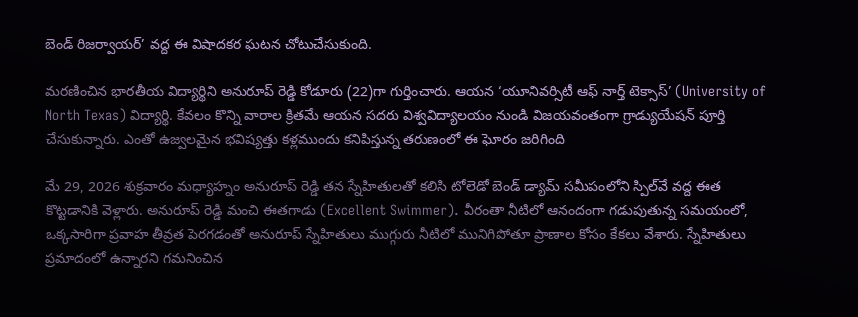బెండ్ రిజర్వాయర్’ వద్ద ఈ విషాదకర ఘటన చోటుచేసుకుంది.

మరణించిన భారతీయ విద్యార్థిని అనురూప్ రెడ్డి కోడూరు (22)గా గుర్తించారు. ఆయన ‘యూనివర్సిటీ ఆఫ్ నార్త్ టెక్సాస్’ (University of North Texas) విద్యార్థి. కేవలం కొన్ని వారాల క్రితమే ఆయన సదరు విశ్వవిద్యాలయం నుండి విజయవంతంగా గ్రాడ్యుయేషన్ పూర్తి చేసుకున్నారు. ఎంతో ఉజ్వలమైన భవిష్యత్తు కళ్లముందు కనిపిస్తున్న తరుణంలో ఈ ఘోరం జరిగింది

మే 29, 2026 శుక్రవారం మధ్యాహ్నం అనురూప్ రెడ్డి తన స్నేహితులతో కలిసి టోలెడో బెండ్ డ్యామ్ సమీపంలోని స్పిల్‌వే వద్ద ఈత కొట్టడానికి వెళ్లారు. అనురూప్ రెడ్డి మంచి ఈతగాడు (Excellent Swimmer). వీరంతా నీటిలో ఆనందంగా గడుపుతున్న సమయంలో, ఒక్కసారిగా ప్రవాహ తీవ్రత పెరగడంతో అనురూప్ స్నేహితులు ముగ్గురు నీటిలో మునిగిపోతూ ప్రాణాల కోసం కేకలు వేశారు. స్నేహితులు ప్రమాదంలో ఉన్నారని గమనించిన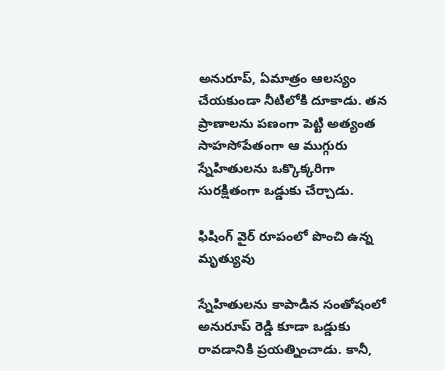అనురూప్, ఏమాత్రం ఆలస్యం చేయకుండా నీటిలోకి దూకాడు. తన ప్రాణాలను పణంగా పెట్టి అత్యంత సాహసోపేతంగా ఆ ముగ్గురు స్నేహితులను ఒక్కొక్కరిగా సురక్షితంగా ఒడ్డుకు చేర్చాడు.

ఫిషింగ్ వైర్ రూపంలో పొంచి ఉన్న మృత్యువు

స్నేహితులను కాపాడిన సంతోషంలో అనురూప్ రెడ్డి కూడా ఒడ్డుకు రావడానికి ప్రయత్నించాడు. కానీ,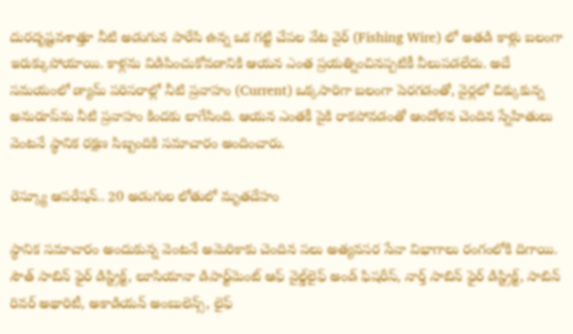దురదృష్టవశాత్తూ నీటి అడుగున పారేసి ఉన్న ఒక గట్టి చేపల వేట వైర్ (Fishing Wire) లో అతడి కాళ్లు బలంగా ఇరుక్కుపోయాయి. కాళ్లను విడిపించుకోవడానికి ఆయన ఎంత ప్రయత్నించినప్పటికీ వీలుపడలేదు. అదే సమయంలో డ్యామ్ పరిసరాల్లో నీటి ప్రవాహం (Current) ఒక్కసారిగా బలంగా పెరగడంతో, వైర్లలో చిక్కుకున్న అనురూప్‌ను నీటి ప్రవాహం కిందకు లాగేసింది. ఆయన ఎంతకీ పైకి రాకపోవడంతో ఆందోళన చెందిన స్నేహితులు వెంటనే స్థానిక రక్షణ సిబ్బందికి సమాచారం అందించారు.

రెస్క్యూ ఆపరేషన్.. 20 అడుగుల లోతులో మృతదేహం

స్థానిక సమాచారం అందుకున్న వెంటనే అమెరికాకు చెందిన పలు అత్యవసర సేవా విభాగాలు రంగంలోకి దిగాయి. సౌత్ సాబిన్ ఫైర్ డిస్ట్రిక్ట్, లూసియానా డిపార్ట్‌మెంట్ ఆఫ్ వైల్డ్‌లైఫ్ అండ్ ఫిషరీస్, నార్త్ సాబిన్ ఫైర్ డిస్ట్రిక్ట్, సాబిన్ రివర్ అథారిటీ, అకాడియన్ అంబులెన్స్, లైఫ్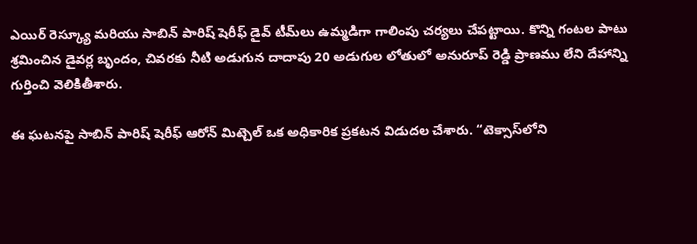ఎయిర్ రెస్క్యూ మరియు సాబిన్ పారిష్ షెరీఫ్ డైవ్ టీమ్‌లు ఉమ్మడిగా గాలింపు చర్యలు చేపట్టాయి. కొన్ని గంటల పాటు శ్రమించిన డైవర్ల బృందం, చివరకు నీటి అడుగున దాదాపు 20 అడుగుల లోతులో అనురూప్ రెడ్డి ప్రాణము లేని దేహాన్ని గుర్తించి వెలికితీశారు.

ఈ ఘటనపై సాబిన్ పారిష్ షెరీఫ్ ఆరోన్ మిట్చెల్ ఒక అధికారిక ప్రకటన విడుదల చేశారు. “టెక్సాస్‌లోని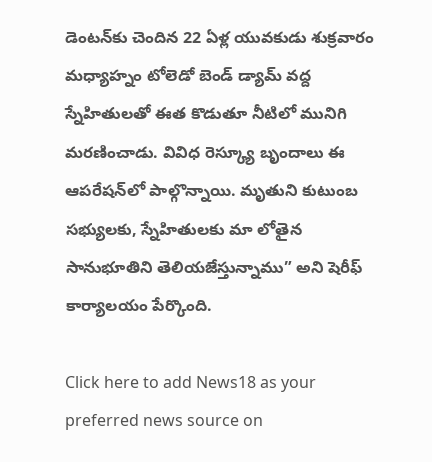డెంటన్‌కు చెందిన 22 ఏళ్ల యువకుడు శుక్రవారం మధ్యాహ్నం టోలెడో బెండ్ డ్యామ్ వద్ద స్నేహితులతో ఈత కొడుతూ నీటిలో మునిగి మరణించాడు. వివిధ రెస్క్యూ బృందాలు ఈ ఆపరేషన్‌లో పాల్గొన్నాయి. మృతుని కుటుంబ సభ్యులకు, స్నేహితులకు మా లోతైన సానుభూతిని తెలియజేస్తున్నాము” అని షెరీఫ్ కార్యాలయం పేర్కొంది.

Click here to add News18 as your preferred news source on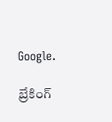Google.

బ్రేకింగ్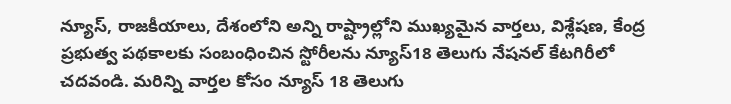న్యూస్, రాజకీయాలు, దేశంలోని అన్ని రాష్ట్రాల్లోని ముఖ్యమైన వార్తలు, విశ్లేషణ, కేంద్ర ప్రభుత్వ పథకాలకు సంబంధించిన స్టోరీలను న్యూస్18 తెలుగు నేషనల్ కేటగిరీలో చదవండి. మరిన్ని వార్తల కోసం న్యూస్ 18 తెలుగు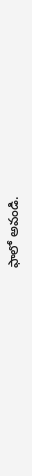ఫాలో అవండి.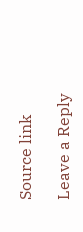Source link

Leave a Reply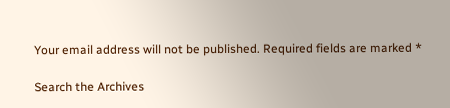Your email address will not be published. Required fields are marked *

Search the Archives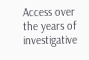Access over the years of investigative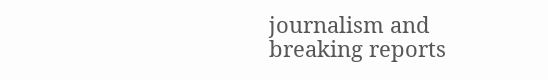journalism and breaking reports